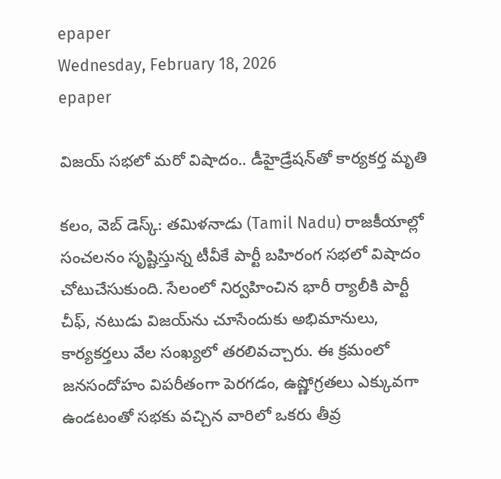epaper
Wednesday, February 18, 2026
epaper

విజయ్ సభలో మరో విషాదం.. డీహైడ్రేషన్‌‌తో కార్యకర్త మృతి

కలం, వెబ్ డెస్క్: తమిళనాడు (Tamil Nadu) రాజకీయాల్లో సంచలనం సృష్టిస్తున్న టీవీకే పార్టీ బహిరంగ సభలో విషాదం చోటుచేసుకుంది. సేలంలో నిర్వహించిన భారీ ర్యాలీకి పార్టీ చీఫ్, నటుడు విజయ్‌ను చూసేందుకు అభిమానులు, కార్యకర్తలు వేల సంఖ్యలో తరలివచ్చారు. ఈ క్రమంలో జనసందోహం విపరీతంగా పెరగడం, ఉష్ణోగ్రతలు ఎక్కువగా ఉండటంతో సభకు వచ్చిన వారిలో ఒకరు తీవ్ర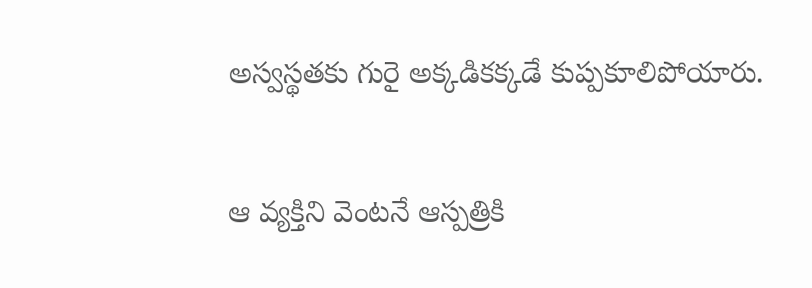అస్వస్థతకు గురై అక్కడికక్కడే కుప్పకూలిపోయారు.

ఆ వ్యక్తిని వెంటనే ఆస్పత్రికి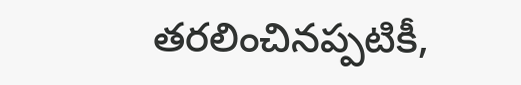తరలించినప్పటికీ,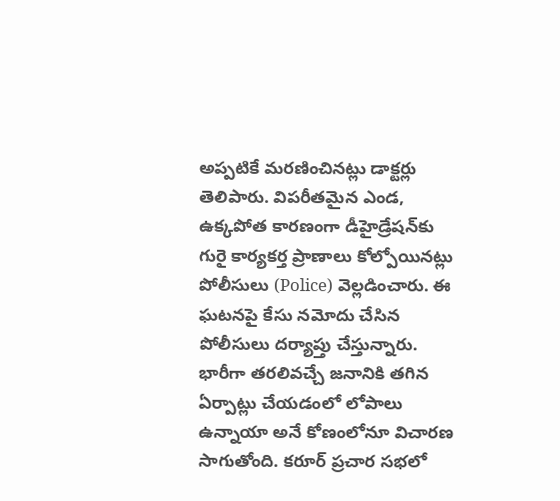అప్పటికే మరణించినట్లు డాక్టర్లు తెలిపారు. విపరీతమైన ఎండ, ఉక్కపోత కారణంగా డీహైడ్రేషన్‌కు గురై కార్యకర్త ప్రాణాలు కోల్పోయినట్లు పోలీసులు (Police) వెల్లడించారు. ఈ ఘటనపై కేసు నమోదు చేసిన పోలీసులు దర్యాప్తు చేస్తున్నారు. భారీగా తరలివచ్చే జనానికి తగిన ఏర్పాట్లు చేయడంలో లోపాలు ఉన్నాయా అనే కోణంలోనూ విచారణ సాగుతోంది. కరూర్ ప్రచార సభలో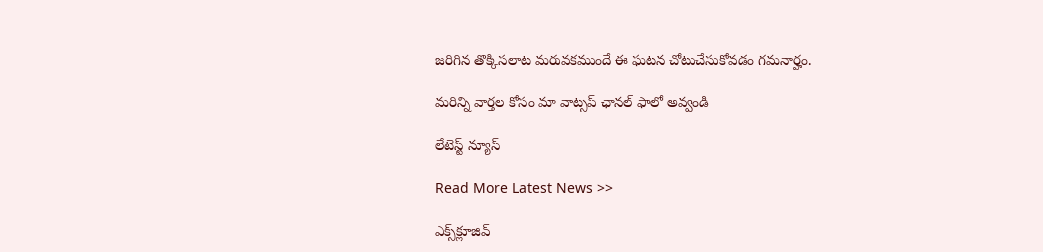జరిగిన తొక్కిసలాట మరువకముందే ఈ ఘటన చోటుచేసుకోవడం గమనార్హం.

మ‌రిన్ని వార్త‌ల కోసం మా వాట్స‌ప్ ఛాన‌ల్ ఫాలో అవ్వండి

లేటెస్ట్ న్యూస్‌

Read More Latest News >>

ఎక్స్‌క్లూజివ్‌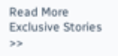Read More Exclusive Stories >>